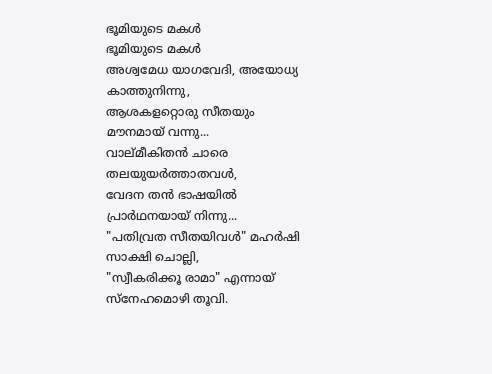ഭൂമിയുടെ മകൾ
ഭൂമിയുടെ മകൾ
അശ്വമേധ യാഗവേദി, അയോധ്യ കാത്തുനിന്നു,
ആശകളറ്റൊരു സീതയും മൗനമായ് വന്നു...
വാല്മീകിതൻ ചാരെ തലയുയർത്താതവൾ,
വേദന തൻ ഭാഷയിൽ പ്രാർഥനയായ് നിന്നു...
"പതിവ്രത സീതയിവൾ" മഹർഷി സാക്ഷി ചൊല്ലി,
"സ്വീകരിക്കൂ രാമാ" എന്നായ് സ്നേഹമൊഴി തൂവി.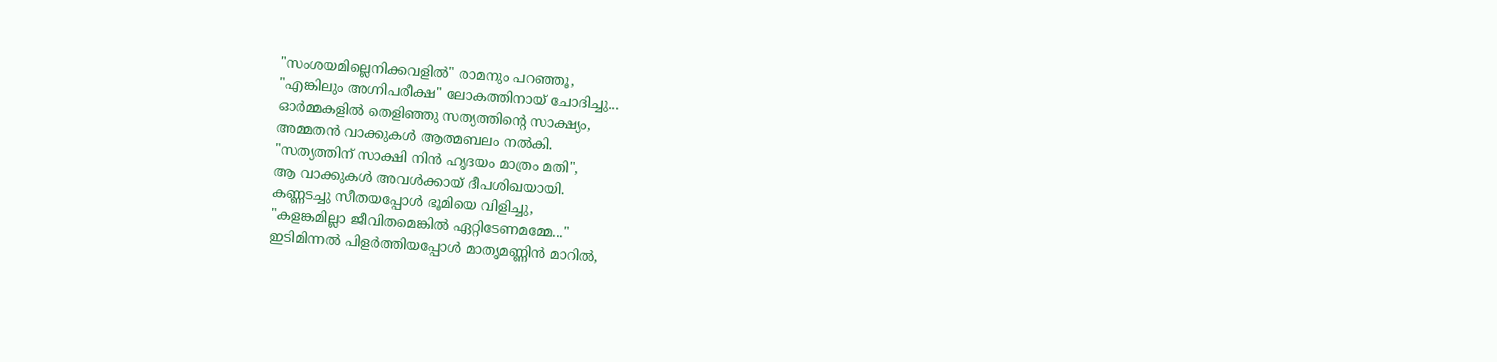"സംശയമില്ലെനിക്കവളിൽ" രാമനും പറഞ്ഞൂ,
"എങ്കിലും അഗ്നിപരീക്ഷ" ലോകത്തിനായ് ചോദിച്ചു...
ഓർമ്മകളിൽ തെളിഞ്ഞു സത്യത്തിന്റെ സാക്ഷ്യം,
അമ്മതൻ വാക്കുകൾ ആത്മബലം നൽകി.
"സത്യത്തിന് സാക്ഷി നിൻ ഹൃദയം മാത്രം മതി",
ആ വാക്കുകൾ അവൾക്കായ് ദീപശിഖയായി.
കണ്ണടച്ചു സീതയപ്പോൾ ഭൂമിയെ വിളിച്ചു,
"കളങ്കമില്ലാ ജീവിതമെങ്കിൽ ഏറ്റിടേണമമ്മേ..."
ഇടിമിന്നൽ പിളർത്തിയപ്പോൾ മാതൃമണ്ണിൻ മാറിൽ,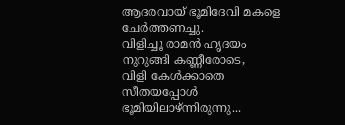ആദരവായ് ഭൂമിദേവി മകളെ ചേർത്തണച്ചു.
വിളിച്ചൂ രാമൻ ഹൃദയം നുറുങ്ങി കണ്ണീരോടെ,
വിളി കേൾക്കാതെ സീതയപ്പോൾ ഭൂമിയിലാഴ്ന്നിരുന്നു...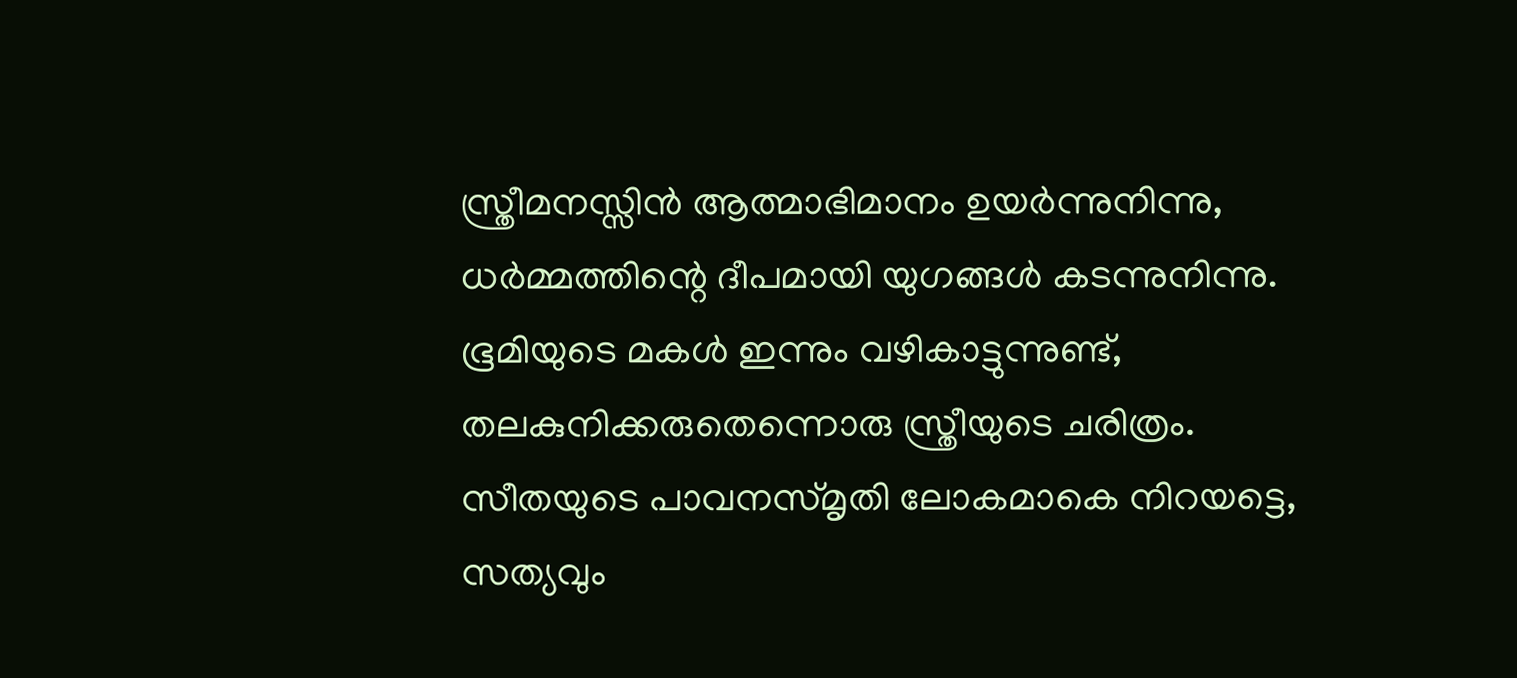സ്ത്രീമനസ്സിൻ ആത്മാഭിമാനം ഉയർന്നുനിന്നു,
ധർമ്മത്തിന്റെ ദീപമായി യുഗങ്ങൾ കടന്നുനിന്നു.
ഭൂമിയുടെ മകൾ ഇന്നും വഴികാട്ടുന്നുണ്ട്,
തലകുനിക്കരുതെന്നൊരു സ്ത്രീയുടെ ചരിത്രം.
സീതയുടെ പാവനസ്മൃതി ലോകമാകെ നിറയട്ടെ,
സത്യവും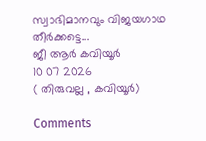സ്വാഭിമാനവും വിജയഗാഥ തീർക്കട്ടെ...
ജീ ആർ കവിയൂർ
10 07 2026
( തിരുവല്ല , കവിയൂർ)

Comments